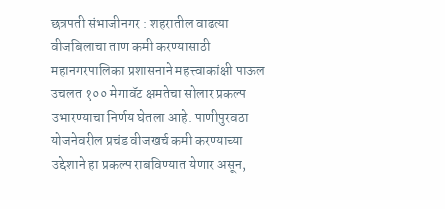छत्रपती संभाजीनगर : शहरातील वाढत्या वीजबिलाचा ताण कमी करण्यासाठी महानगरपालिका प्रशासनाने महत्त्वाकांक्षी पाऊल उचलत १०० मेगावॅट क्षमतेचा सोलार प्रकल्प उभारण्याचा निर्णय घेतला आहे. पाणीपुरवठा योजनेवरील प्रचंड वीजखर्च कमी करण्याच्या उद्देशाने हा प्रकल्प राबविण्यात येणार असून,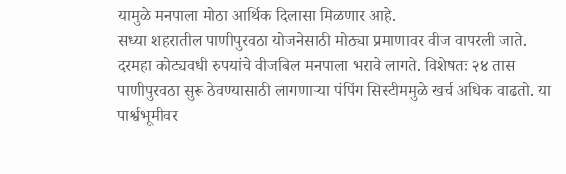यामुळे मनपाला मोठा आर्थिक दिलासा मिळणार आहे.
सध्या शहरातील पाणीपुरवठा योजनेसाठी मोठ्या प्रमाणावर वीज वापरली जाते. दरमहा कोट्यवधी रुपयांचे वीजबिल मनपाला भरावे लागते. विशेषतः २४ तास पाणीपुरवठा सुरू ठेवण्यासाठी लागणाऱ्या पंपिंग सिस्टीममुळे खर्च अधिक वाढतो. या पार्श्वभूमीवर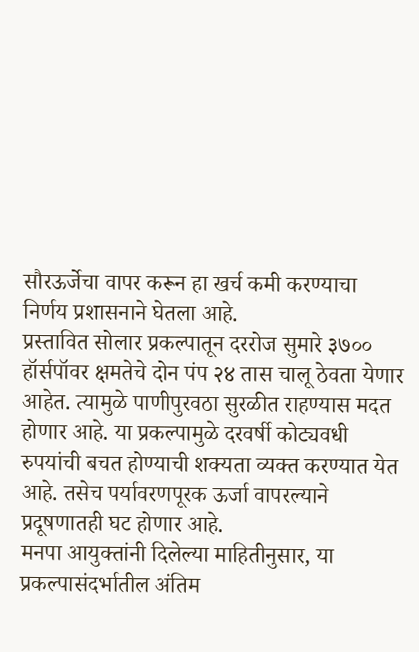सौरऊर्जेचा वापर करून हा खर्च कमी करण्याचा निर्णय प्रशासनाने घेतला आहे.
प्रस्तावित सोलार प्रकल्पातून दररोज सुमारे ३७०० हॉर्सपॉवर क्षमतेचे दोन पंप २४ तास चालू ठेवता येणार आहेत. त्यामुळे पाणीपुरवठा सुरळीत राहण्यास मदत होणार आहे. या प्रकल्पामुळे दरवर्षी कोट्यवधी रुपयांची बचत होण्याची शक्यता व्यक्त करण्यात येत आहे. तसेच पर्यावरणपूरक ऊर्जा वापरल्याने प्रदूषणातही घट होणार आहे.
मनपा आयुक्तांनी दिलेल्या माहितीनुसार, या प्रकल्पासंदर्भातील अंतिम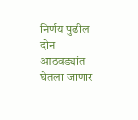निर्णय पुढील दोन आठवड्यांत घेतला जाणार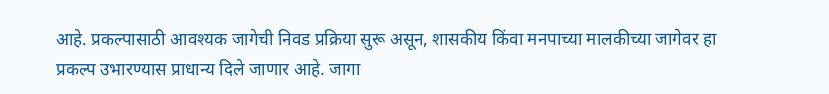आहे. प्रकल्पासाठी आवश्यक जागेची निवड प्रक्रिया सुरू असून, शासकीय किंवा मनपाच्या मालकीच्या जागेवर हा प्रकल्प उभारण्यास प्राधान्य दिले जाणार आहे. जागा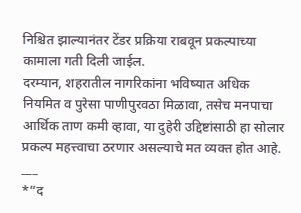निश्चित झाल्यानंतर टेंडर प्रक्रिया राबवून प्रकल्पाच्या कामाला गती दिली जाईल.
दरम्यान, शहरातील नागरिकांना भविष्यात अधिक नियमित व पुरेसा पाणीपुरवठा मिळावा, तसेच मनपाचा आर्थिक ताण कमी व्हावा, या दुहेरी उद्दिष्टांसाठी हा सोलार प्रकल्प महत्त्वाचा ठरणार असल्याचे मत व्यक्त होत आहे.
___
*”द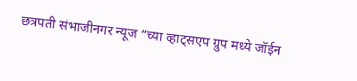छत्रपती संभाजीनगर न्यूज “च्या व्हाट्सएप ग्रुप मध्ये जॉईन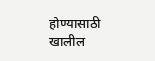होण्यासाठी खालील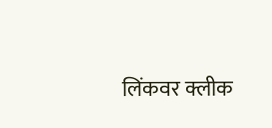लिंकवर क्लीक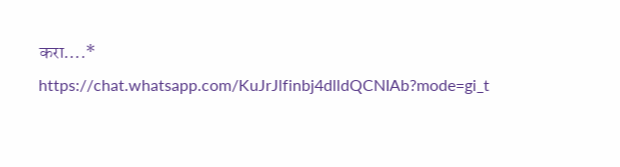करा….*
https://chat.whatsapp.com/KuJrJlfinbj4dlldQCNIAb?mode=gi_t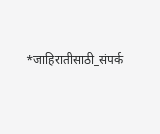*जाहिरातीसाठी_संपर्क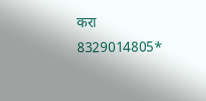करा 8329014805*